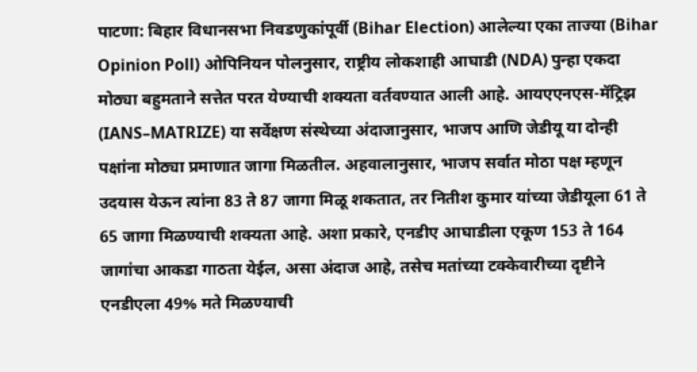पाटणा: बिहार विधानसभा निवडणुकांपूर्वी (Bihar Election) आलेल्या एका ताज्या (Bihar Opinion Poll) ओपिनियन पोलनुसार, राष्ट्रीय लोकशाही आघाडी (NDA) पुन्हा एकदा मोठ्या बहुमताने सत्तेत परत येण्याची शक्यता वर्तवण्यात आली आहे. आयएएनएस-मॅट्रिझ (IANS–MATRIZE) या सर्वेक्षण संस्थेच्या अंदाजानुसार, भाजप आणि जेडीयू या दोन्ही पक्षांना मोठ्या प्रमाणात जागा मिळतील. अहवालानुसार, भाजप सर्वात मोठा पक्ष म्हणून उदयास येऊन त्यांना 83 ते 87 जागा मिळू शकतात, तर नितीश कुमार यांच्या जेडीयूला 61 ते 65 जागा मिळण्याची शक्यता आहे. अशा प्रकारे, एनडीए आघाडीला एकूण 153 ते 164 जागांचा आकडा गाठता येईल, असा अंदाज आहे, तसेच मतांच्या टक्केवारीच्या दृष्टीने एनडीएला 49% मते मिळण्याची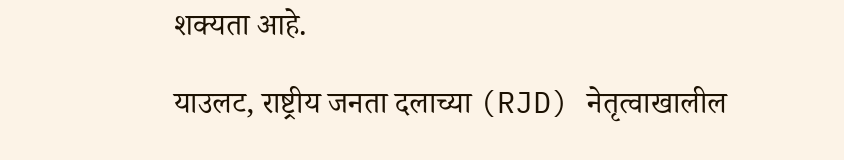शक्यता आहे.

याउलट, राष्ट्रीय जनता दलाच्या (RJD) नेतृत्वाखालील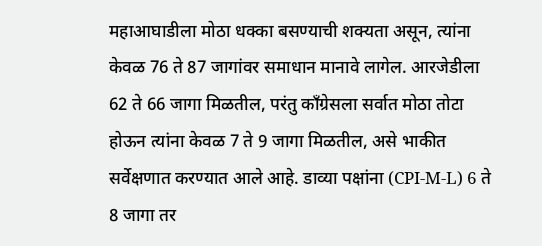महाआघाडीला मोठा धक्का बसण्याची शक्यता असून, त्यांना केवळ 76 ते 87 जागांवर समाधान मानावे लागेल. आरजेडीला 62 ते 66 जागा मिळतील, परंतु काँग्रेसला सर्वात मोठा तोटा होऊन त्यांना केवळ 7 ते 9 जागा मिळतील, असे भाकीत सर्वेक्षणात करण्यात आले आहे. डाव्या पक्षांना (CPI-M-L) 6 ते 8 जागा तर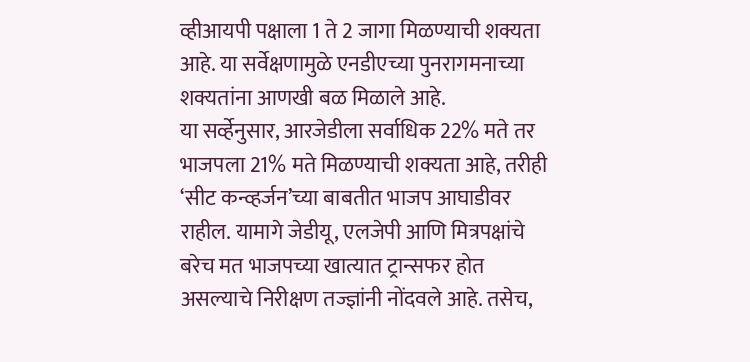व्हीआयपी पक्षाला 1 ते 2 जागा मिळण्याची शक्यता आहे. या सर्वेक्षणामुळे एनडीएच्या पुनरागमनाच्या शक्यतांना आणखी बळ मिळाले आहे.
या सर्व्हेनुसार, आरजेडीला सर्वाधिक 22% मते तर भाजपला 21% मते मिळण्याची शक्यता आहे, तरीही ‘सीट कन्व्हर्जन’च्या बाबतीत भाजप आघाडीवर राहील. यामागे जेडीयू, एलजेपी आणि मित्रपक्षांचे बरेच मत भाजपच्या खात्यात ट्रान्सफर होत असल्याचे निरीक्षण तज्ज्ञांनी नोंदवले आहे. तसेच,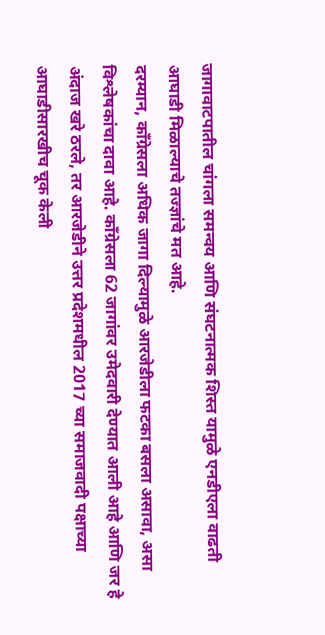जागावाटपातील चांगला समन्वय आणि संघटनात्मक शिस्त यामुळे एनडीएला वाढती आघाडी मिळाल्याचे तज्ज्ञांचे मत आहे.
दरम्यान, काँग्रेसला अधिक जागा दिल्यामुळे आरजेडीला फटका बसला असावा, असा विश्लेषकांचा दावा आहे. काँग्रेसला 62 जागांवर उमेदवारी देण्यात आली आहे आणि जर हे अंदाज खरे ठरले, तर आरजेडीने उत्तर प्रदेशमधील 2017 च्या समाजवादी पक्षाच्या आघाडीसारखीच चूक केली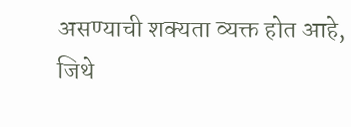असण्याची शक्यता व्यक्त होत आहे, जिथे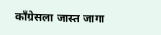काँग्रेसला जास्त जागा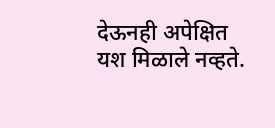देऊनही अपेक्षित यश मिळाले नव्हते.